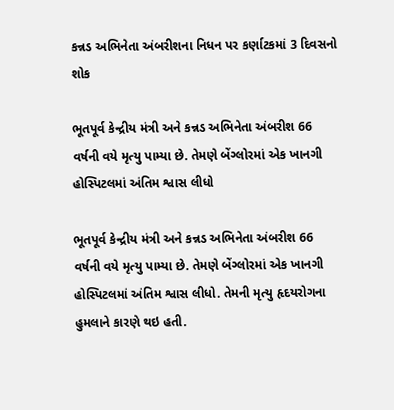કન્નડ અભિનેતા અંબરીશના નિધન પર કર્ણાટકમાં 3 દિવસનો શોક

ભૂતપૂર્વ કેન્દ્રીય મંત્રી અને કન્નડ અભિનેતા અંબરીશ 66 વર્ષની વયે મૃત્યુ પામ્યા છે. તેમણે બેંગ્લોરમાં એક ખાનગી હોસ્પિટલમાં અંતિમ શ્વાસ લીધો

ભૂતપૂર્વ કેન્દ્રીય મંત્રી અને કન્નડ અભિનેતા અંબરીશ 66 વર્ષની વયે મૃત્યુ પામ્યા છે. તેમણે બેંગ્લોરમાં એક ખાનગી હોસ્પિટલમાં અંતિમ શ્વાસ લીધો. તેમની મૃત્યુ હૃદયરોગના હુમલાને કારણે થઇ હતી.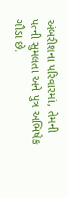અંબરીશના પરિવારમાં, તેમની પત્ની સુમલતા અને પુત્ર અભિષેક ગૌડા છે.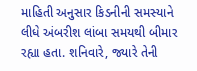માહિતી અનુસાર કિડનીની સમસ્યાને લીધે અંબરીશ લાંબા સમયથી બીમાર રહ્યા હતા. શનિવારે, જ્યારે તેની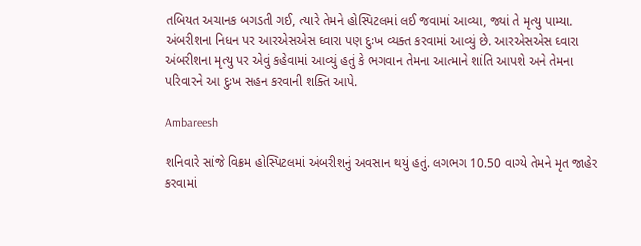તબિયત અચાનક બગડતી ગઈ, ત્યારે તેમને હોસ્પિટલમાં લઈ જવામાં આવ્યા, જ્યાં તે મૃત્યુ પામ્યા. અંબરીશના નિધન પર આરએસએસ ઘ્વારા પણ દુઃખ વ્યક્ત કરવામાં આવ્યું છે. આરએસએસ ઘ્વારા અંબરીશના મૃત્યુ પર એવું કહેવામાં આવ્યું હતું કે ભગવાન તેમના આત્માને શાંતિ આપશે અને તેમના પરિવારને આ દુઃખ સહન કરવાની શક્તિ આપે.

Ambareesh

શનિવારે સાંજે વિક્રમ હોસ્પિટલમાં અંબરીશનું અવસાન થયું હતું. લગભગ 10.50 વાગ્યે તેમને મૃત જાહેર કરવામાં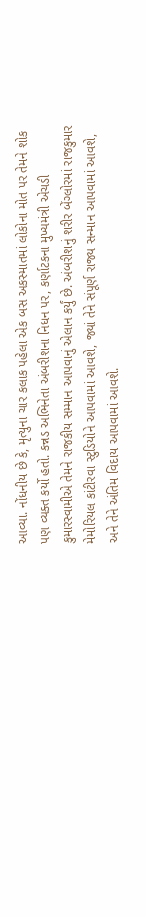આવ્યા. નોંધનીય છે કે, મૃત્યુના ચાર કલાક પહેલા એક બસ અકસ્માતમાં લોકોના મોત પર તેમને શોક પણ વ્યક્ત કર્યો હતો. કન્નડ અભિનેતા અંબરીશના નિધન પર, કર્ણાટકના મુખ્યમંત્રી એચડી કુમારસ્વામીએ તેમને રાજકીય સમ્માન આપવાનું એલાન કર્યું છે. અંબરીશનું શરીર બેંગ્લોરમાં રાજકુમાર મેમોરિયલ કાંટીરવા સ્ટુડિયોને આપવામાં આવશે, જ્યાં તેને સંપૂર્ણ રાજ્ય સન્માન આપવામાં આવશે, અને તેને અંતિમ વિદાય આપવામાં આવશે.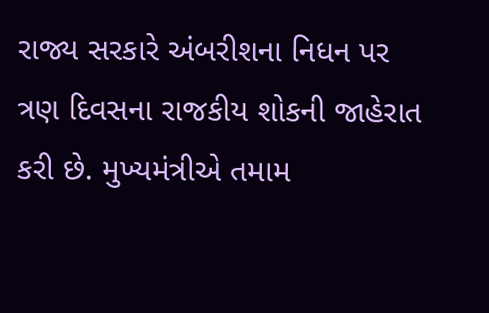રાજ્ય સરકારે અંબરીશના નિધન પર ત્રણ દિવસના રાજકીય શોકની જાહેરાત કરી છે. મુખ્યમંત્રીએ તમામ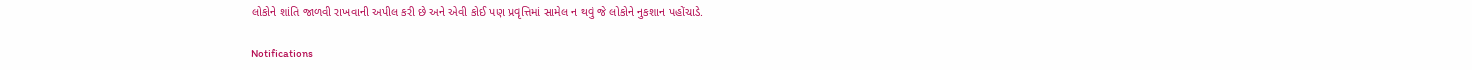લોકોને શાંતિ જાળવી રાખવાની અપીલ કરી છે અને એવી કોઈ પણ પ્રવૃત્તિમાં સામેલ ન થવું જે લોકોને નુકશાન પહોંચાડે.

Notifications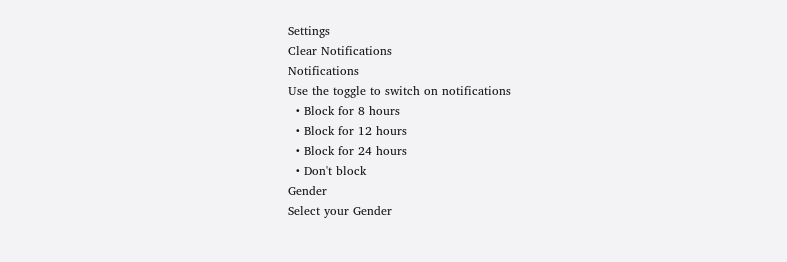Settings
Clear Notifications
Notifications
Use the toggle to switch on notifications
  • Block for 8 hours
  • Block for 12 hours
  • Block for 24 hours
  • Don't block
Gender
Select your Gender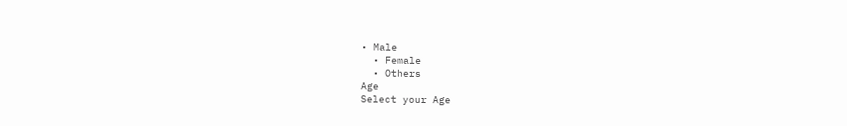• Male
  • Female
  • Others
Age
Select your Age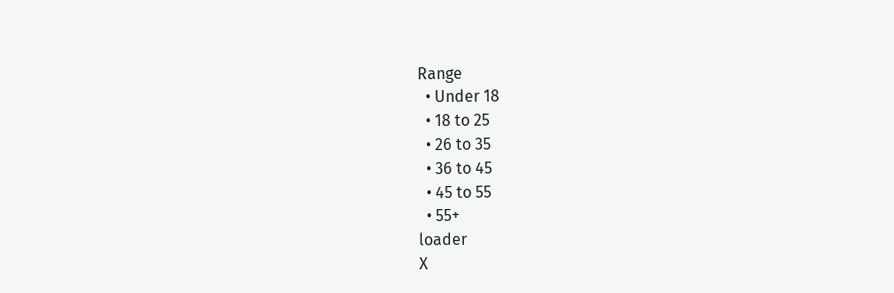Range
  • Under 18
  • 18 to 25
  • 26 to 35
  • 36 to 45
  • 45 to 55
  • 55+
loader
X